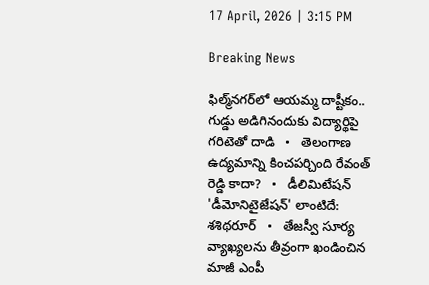17 April, 2026 | 3:15 PM

Breaking News

ఫిల్మ్‌నగర్‌లో ఆయమ్మ దాష్టీకం.. గుడ్డు అడిగినందుకు విద్యార్థిపై గరిటెతో దాడి   •   తెలంగాణ ఉద్యమాన్ని కించపర్చింది రేవంత్ రెడ్డి కాదా?   •   డీలిమిటేషన్ 'డీమోనిటైజేషన్' లాంటిదే: శశిథరూర్   •   తేజస్వీ సూర్య వ్యాఖ్యలను తీవ్రంగా ఖండించిన మాజీ ఎంపీ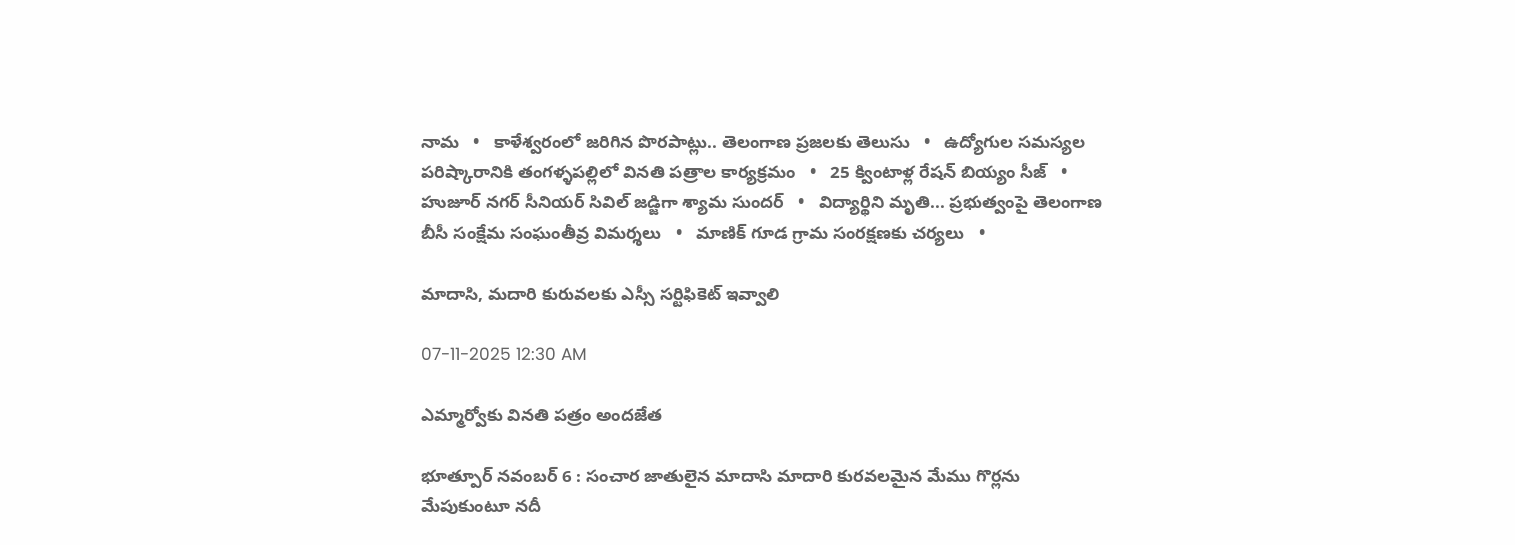నామ   •   కాళేశ్వరంలో జరిగిన పొరపాట్లు.. తెలంగాణ ప్రజలకు తెలుసు   •   ఉద్యోగుల సమస్యల పరిష్కారానికి తంగళ్ళపల్లిలో వినతి పత్రాల కార్యక్రమం   •   25 క్వింటాళ్ల రేషన్ బియ్యం సీజ్   •   హుజూర్ నగర్ సీనియర్ సివిల్ జడ్జిగా శ్యామ సుందర్   •   విద్యార్థిని మృతి... ప్రభుత్వంపై తెలంగాణ బీసీ సంక్షేమ సంఘంతీవ్ర విమర్శలు   •   మాణిక్ గూడ గ్రామ సంరక్షణకు చర్యలు   •

మాదాసి, మదారి కురువలకు ఎస్సీ సర్టిఫికెట్ ఇవ్వాలి

07-11-2025 12:30 AM

ఎమ్మార్వోకు వినతి పత్రం అందజేత

భూత్పూర్ నవంబర్ 6 : సంచార జాతులైన మాదాసి మాదారి కురవలమైన మేము గొర్లను మేపుకుంటూ నదీ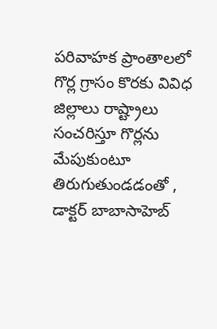పరివాహక ప్రాంతాలలో గొర్ల గ్రాసం కొరకు వివిధ జిల్లాలు రాష్ట్రాలు సంచరిస్తూ గొర్లను మేపుకుంటూ తిరుగుతుండడంతో , డాక్టర్ బాబాసాహెబ్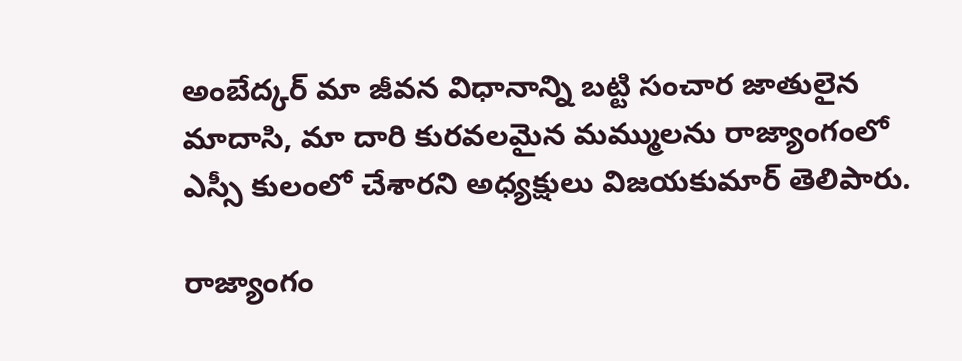అంబేద్కర్ మా జీవన విధానాన్ని బట్టి సంచార జాతులైన మాదాసి, మా దారి కురవలమైన మమ్ములను రాజ్యాంగంలో ఎస్సీ కులంలో చేశారని అధ్యక్షులు విజయకుమార్ తెలిపారు.

రాజ్యాంగం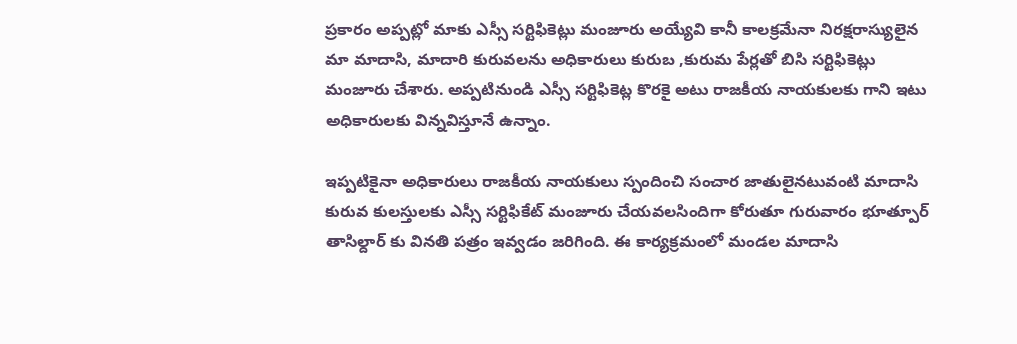ప్రకారం అప్పట్లో మాకు ఎస్సీ సర్టిఫికెట్లు మంజూరు అయ్యేవి కానీ కాలక్రమేనా నిరక్షరాస్యులైన మా మాదాసి, మాదారి కురువలను అధికారులు కురుబ ,కురుమ పేర్లతో బిసి సర్టిఫికెట్లు మంజూరు చేశారు. అప్పటినుండి ఎస్సీ సర్టిఫికెట్ల కొరకై అటు రాజకీయ నాయకులకు గాని ఇటు అధికారులకు విన్నవిస్తూనే ఉన్నాం.

ఇప్పటికైనా అధికారులు రాజకీయ నాయకులు స్పందించి సంచార జాతులైనటువంటి మాదాసి కురువ కులస్తులకు ఎస్సీ సర్టిఫికేట్ మంజూరు చేయవలసిందిగా కోరుతూ గురువారం భూత్పూర్ తాసిల్దార్ కు వినతి పత్రం ఇవ్వడం జరిగింది. ఈ కార్యక్రమంలో మండల మాదాసి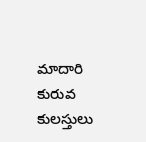మాదారి కురువ కులస్తులు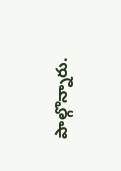పాల్గొన్నారు.